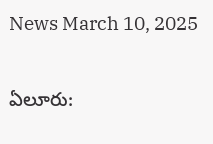News March 10, 2025

ఏలూరు: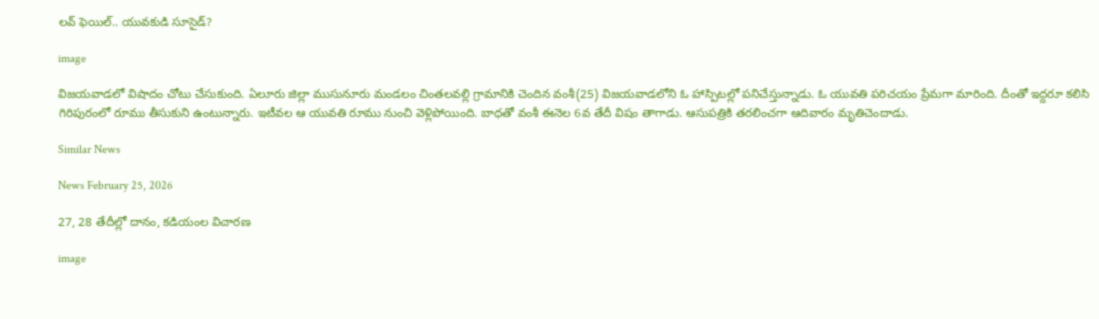లవ్ ఫెయిల్.. యువకుడి సూసైడ్?

image

విజయవాడలో విషాదం చోటు చేసుకుంది. ఏలూరు జిల్లా ముసునూరు మండలం చింతలవల్లి గ్రామానికి చెందిన వంశీ(25) విజయవాడలోని ఓ హాస్పిటల్లో పనిచేస్తున్నాడు. ఓ యువతి పరిచయం ప్రేమగా మారింది. దీంతో ఇద్దరూ కలిసి గిరిపురంలో రూము తీసుకుని ఉంటున్నారు. ఇటీవల ఆ యువతి రూము నుంచి వెళ్లిపోయింది. బాధతో వంశీ ఈనెల 6వ తేదీ విషం తాగాడు. ఆసుపత్రికి తరలించగా ఆదివారం మృతిచెందాడు.

Similar News

News February 25, 2026

27, 28 తేదీల్లో దానం, కడియంల విచారణ

image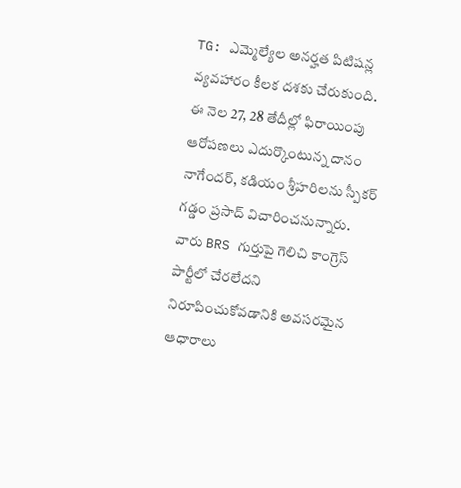TG: ఎమ్మెల్యేల అనర్హత పిటిషన్ల వ్యవహారం కీలక దశకు చేరుకుంది. ఈ నెల 27, 28 తేదీల్లో ఫిరాయింపు ఆరోపణలు ఎదుర్కొంటున్న దానం నాగేందర్, కడియం శ్రీహరిలను స్పీకర్ గడ్డం ప్రసాద్ విచారించనున్నారు. వారు BRS గుర్తుపై గెలిచి కాంగ్రెస్ పార్టీలో చేరలేదని నిరూపించుకోవడానికి అవసరమైన ఆధారాలు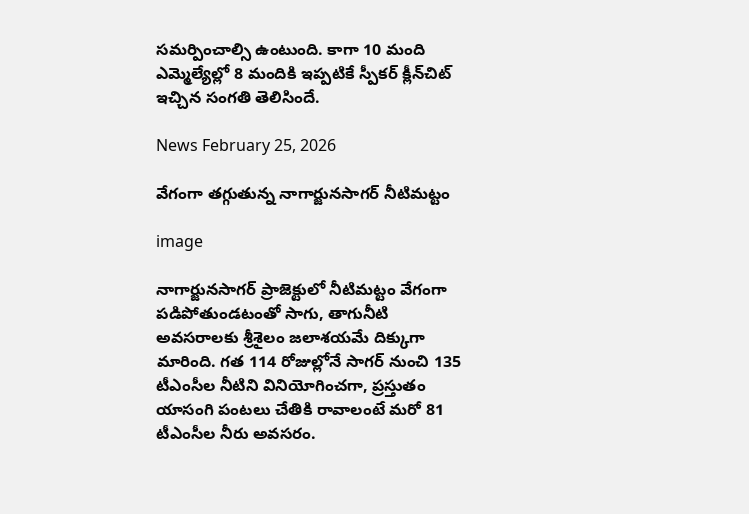సమర్పించాల్సి ఉంటుంది. కాగా 10 మంది ఎమ్మెల్యేల్లో 8 మందికి ఇప్పటికే స్పీకర్ క్లీన్‌చిట్ ఇచ్చిన సంగతి తెలిసిందే.

News February 25, 2026

వేగంగా తగ్గుతున్న నాగార్జునసాగర్ నీటిమట్టం

image

నాగార్జునసాగర్ ప్రాజెక్టులో నీటిమట్టం వేగంగా పడిపోతుండటంతో సాగు, తాగునీటి అవసరాలకు శ్రీశైలం జలాశయమే దిక్కుగా మారింది. గత 114 రోజుల్లోనే సాగర్ నుంచి 135 టీఎంసీల నీటిని వినియోగించగా, ప్రస్తుతం యాసంగి పంటలు చేతికి రావాలంటే మరో 81 టీఎంసీల నీరు అవసరం.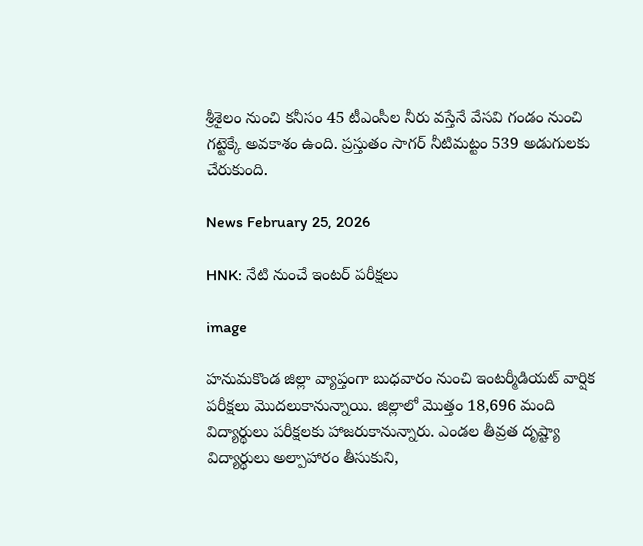శ్రీశైలం నుంచి కనీసం 45 టీఎంసీల నీరు వస్తేనే వేసవి గండం నుంచి గట్టెక్కే అవకాశం ఉంది. ప్రస్తుతం సాగర్ నీటిమట్టం 539 అడుగులకు చేరుకుంది.

News February 25, 2026

HNK: నేటి నుంచే ఇంటర్ పరీక్షలు

image

హనుమకొండ జిల్లా వ్యాప్తంగా బుధవారం నుంచి ఇంటర్మీడియట్ వార్షిక పరీక్షలు మొదలుకానున్నాయి. జిల్లాలో మొత్తం 18,696 మంది విద్యార్థులు పరీక్షలకు హాజరుకానున్నారు. ఎండల తీవ్రత దృష్ట్యా విద్యార్థులు అల్పాహారం తీసుకుని,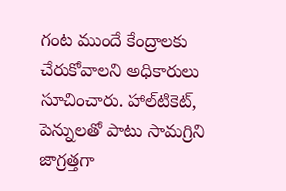గంట ముందే కేంద్రాలకు చేరుకోవాలని అధికారులు సూచించారు. హాల్‌టికెట్, పెన్నులతో పాటు సామగ్రిని జాగ్రత్తగా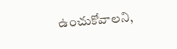ఉంచుకోవాలని,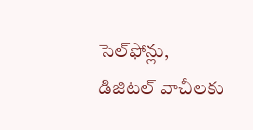సెల్‌ఫోన్లు, డిజిటల్ వాచీలకు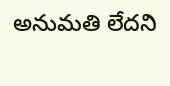అనుమతి లేదని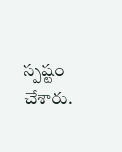స్పష్టం చేశారు.